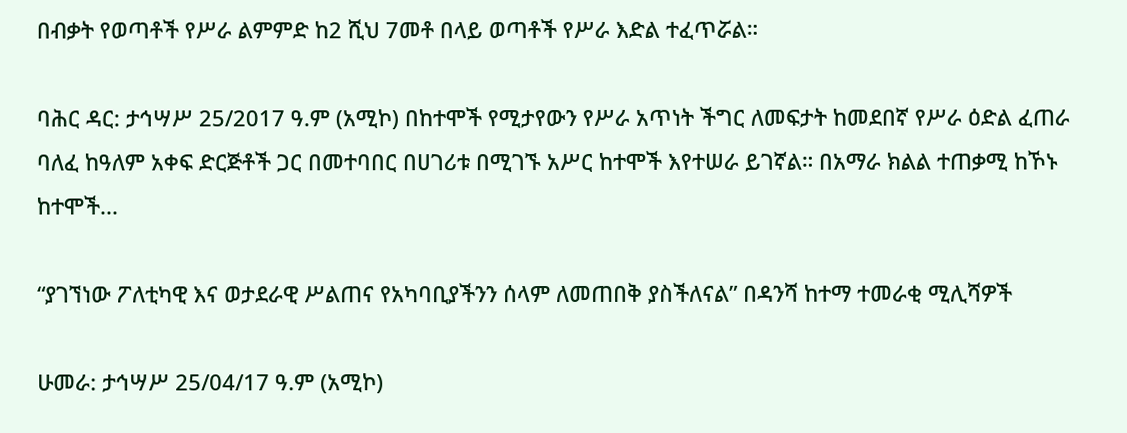በብቃት የወጣቶች የሥራ ልምምድ ከ2 ሺህ 7መቶ በላይ ወጣቶች የሥራ እድል ተፈጥሯል።

ባሕር ዳር: ታኅሣሥ 25/2017 ዓ.ም (አሚኮ) በከተሞች የሚታየውን የሥራ አጥነት ችግር ለመፍታት ከመደበኛ የሥራ ዕድል ፈጠራ ባለፈ ከዓለም አቀፍ ድርጅቶች ጋር በመተባበር በሀገሪቱ በሚገኙ አሥር ከተሞች እየተሠራ ይገኛል። በአማራ ክልል ተጠቃሚ ከኾኑ ከተሞች...

“ያገኘነው ፖለቲካዊ እና ወታደራዊ ሥልጠና የአካባቢያችንን ሰላም ለመጠበቅ ያስችለናል” በዳንሻ ከተማ ተመራቂ ሚሊሻዎች

ሁመራ: ታኅሣሥ 25/04/17 ዓ.ም (አሚኮ)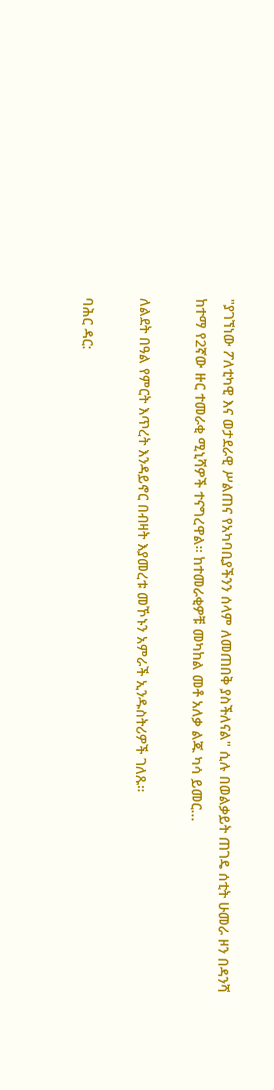"ያገኘነው ፖለቲካዊ እና ወታደራዊ ሥልጠና የአካባቢያችንን ሰላም ለመጠበቅ ያስችለናል" ሲሉ በወልቃይት ጠገዴ ሰቲት ሁመራ ዞን በዳንሻ ከተማ የ2ኛው ዙር ተመራቂ ሚኒሻዎች ተናግረዋል። ከተመራቂዎቹ መካከል መቶ አለቃ ልጁ ካሳ ይመር...

ለልደት በዓል የምርት እጥረት እንዳይኖር በብዛት እያመረቱ መኾኑን አምራች ኢንዱስትሪዎች ገለጹ።

ባሕር ዳር: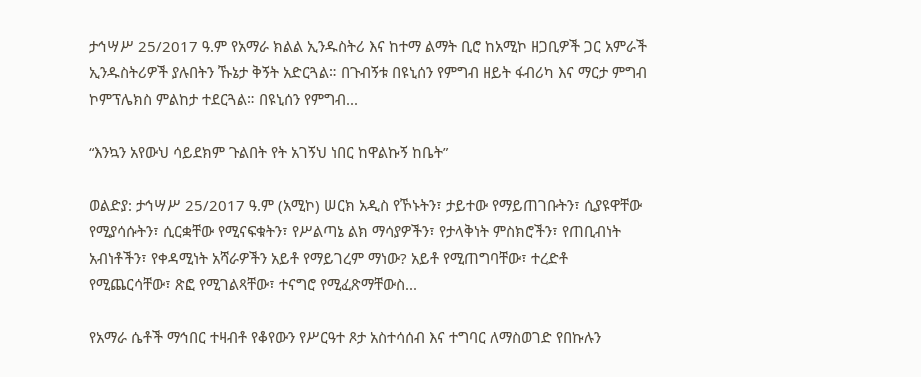ታኅሣሥ 25/2017 ዓ.ም የአማራ ክልል ኢንዱስትሪ እና ከተማ ልማት ቢሮ ከአሚኮ ዘጋቢዎች ጋር አምራች ኢንዱስትሪዎች ያሉበትን ኹኔታ ቅኝት አድርጓል። በጉብኝቱ በዩኒሰን የምግብ ዘይት ፋብሪካ እና ማርታ ምግብ ኮምፕሌክስ ምልከታ ተደርጓል። በዩኒሰን የምግብ...

“እንኳን አየውህ ሳይደክም ጉልበት የት አገኝህ ነበር ከዋልኩኝ ከቤት”

ወልድያ: ታኅሣሥ 25/2017 ዓ.ም (አሚኮ) ሠርክ አዲስ የኾኑትን፣ ታይተው የማይጠገቡትን፣ ሲያዩዋቸው የሚያሳሱትን፣ ሲርቋቸው የሚናፍቁትን፣ የሥልጣኔ ልክ ማሳያዎችን፣ የታላቅነት ምስክሮችን፣ የጠቢብነት አብነቶችን፣ የቀዳሚነት አሻራዎችን አይቶ የማይገረም ማነው? አይቶ የሚጠግባቸው፣ ተረድቶ የሚጨርሳቸው፣ ጽፎ የሚገልጻቸው፣ ተናግሮ የሚፈጽማቸውስ...

የአማራ ሴቶች ማኅበር ተዛብቶ የቆየውን የሥርዓተ ጾታ አስተሳሰብ እና ተግባር ለማስወገድ የበኩሉን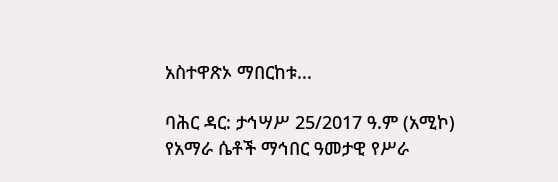አስተዋጽኦ ማበርከቱ...

ባሕር ዳር: ታኅሣሥ 25/2017 ዓ.ም (አሚኮ) የአማራ ሴቶች ማኅበር ዓመታዊ የሥራ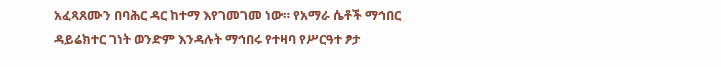አፈጻጸሙን በባሕር ዳር ከተማ እየገመገመ ነው። የአማራ ሴቶች ማኅበር ዳይሬክተር ገነት ወንድም እንዳሉት ማኅበሩ የተዛባ የሥርዓተ ፆታ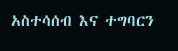አስተሳሰብ እና ተግባርን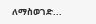ለማስወገድ...